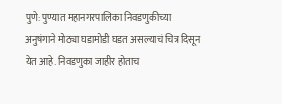पुणे: पुण्यात महानगरपालिका निवडणुकीच्या अनुषंगाने मोठ्या घडामोडी घडत असल्याचं चित्र दिसून येत आहे. निवडणुका जाहीर होताच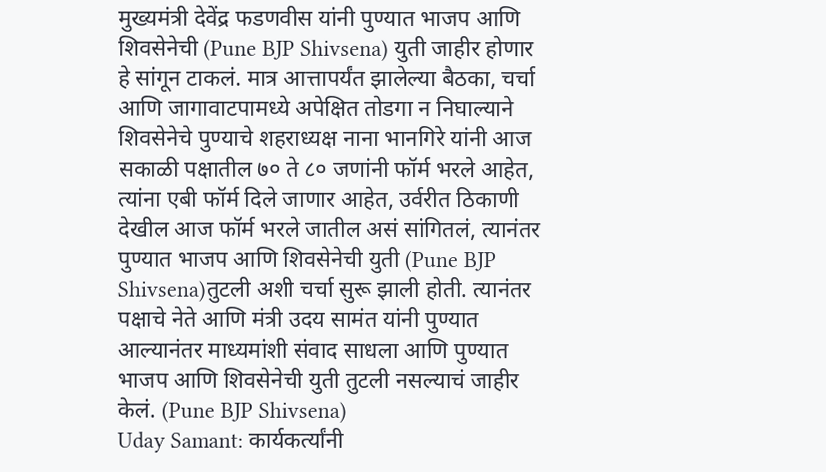मुख्यमंत्री देवेंद्र फडणवीस यांनी पुण्यात भाजप आणि शिवसेनेची (Pune BJP Shivsena) युती जाहीर होणार हे सांगून टाकलं. मात्र आत्तापर्यंत झालेल्या बैठका, चर्चा आणि जागावाटपामध्ये अपेक्षित तोडगा न निघाल्याने शिवसेनेचे पुण्याचे शहराध्यक्ष नाना भानगिरे यांनी आज सकाळी पक्षातील ७० ते ८० जणांनी फॉर्म भरले आहेत, त्यांना एबी फॉर्म दिले जाणार आहेत, उर्वरीत ठिकाणी देखील आज फॉर्म भरले जातील असं सांगितलं, त्यानंतर पुण्यात भाजप आणि शिवसेनेची युती (Pune BJP Shivsena)तुटली अशी चर्चा सुरू झाली होती. त्यानंतर पक्षाचे नेते आणि मंत्री उदय सामंत यांनी पुण्यात आल्यानंतर माध्यमांशी संवाद साधला आणि पुण्यात भाजप आणि शिवसेनेची युती तुटली नसल्याचं जाहीर केलं. (Pune BJP Shivsena)
Uday Samant: कार्यकर्त्यांनी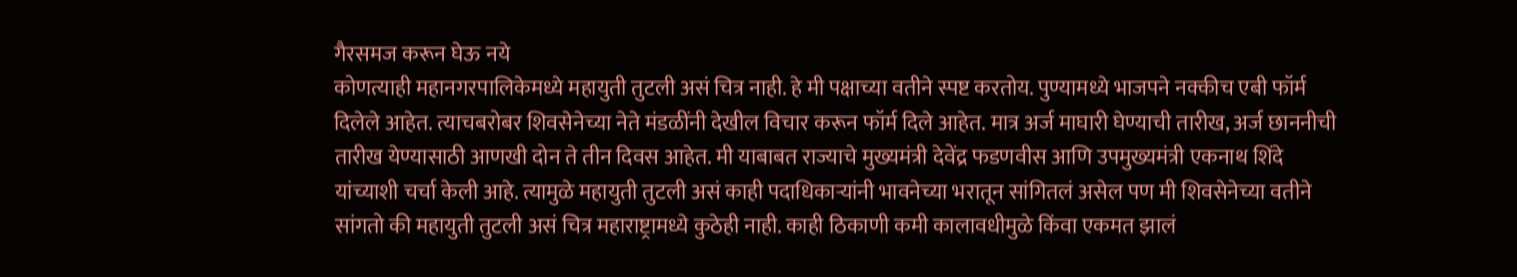गैरसमज करून घेऊ नये
कोणत्याही महानगरपालिकेमध्ये महायुती तुटली असं चित्र नाही. हे मी पक्षाच्या वतीने स्पष्ट करतोय. पुण्यामध्ये भाजपने नक्कीच एबी फॉर्म दिलेले आहेत. त्याचबरोबर शिवसेनेच्या नेते मंडळींनी देखील विचार करून फॉर्म दिले आहेत. मात्र अर्ज माघारी घेण्याची तारीख, अर्ज छाननीची तारीख येण्यासाठी आणखी दोन ते तीन दिवस आहेत. मी याबाबत राज्याचे मुख्यमंत्री देवेंद्र फडणवीस आणि उपमुख्यमंत्री एकनाथ शिंदे यांच्याशी चर्चा केली आहे. त्यामुळे महायुती तुटली असं काही पदाधिकाऱ्यांनी भावनेच्या भरातून सांगितलं असेल पण मी शिवसेनेच्या वतीने सांगतो की महायुती तुटली असं चित्र महाराष्ट्रामध्ये कुठेही नाही. काही ठिकाणी कमी कालावधीमुळे किंवा एकमत झालं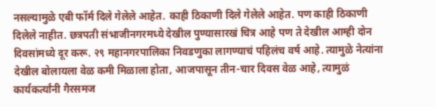नसल्यामुळे एबी फॉर्म दिले गेलेले आहेत. काही ठिकाणी दिले गेलेले आहेत. पण काही ठिकाणी दिलेले नाहीत. छत्रपती संभाजीनगरमध्ये देखील पुण्यासारखं चित्र आहे पण ते देखील आम्ही दोन दिवसांमध्ये दूर करू. २९ महानगरपालिका निवडणुका लागण्याचं पहिलंच वर्ष आहे. त्यामुळे नेत्यांना देखील बोलायला वेळ कमी मिळाला होता, आजपासून तीन-चार दिवस वेळ आहे, त्यामुळं कार्यकर्त्यांनी गैरसमज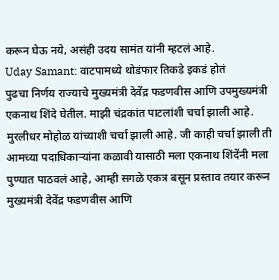करून घेऊ नये, असंही उदय सामंत यांनी म्हटलं आहे.
Uday Samant: वाटपामध्ये थोडंफार तिकडे इकडं होतं
पुढचा निर्णय राज्याचे मुख्यमंत्री देवेंद्र फडणवीस आणि उपमुख्यमंत्री एकनाथ शिंदे घेतील. माझी चंद्रकांत पाटलांशी चर्चा झाली आहे. मुरलीधर मोहोळ यांच्याशी चर्चा झाली आहे. जी काही चर्चा झाली ती आमच्या पदाधिकाऱ्यांना कळावी यासाठी मला एकनाथ शिंदेंनी मला पुण्यात पाठवलं आहे, आम्ही सगळे एकत्र बसून प्रस्ताव तयार करून मुख्यमंत्री देवेंद्र फडणवीस आणि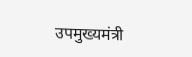उपमुख्यमंत्री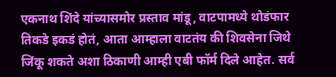एकनाथ शिंदे यांच्यासमोर प्रस्ताव मांडू, वाटपामध्ये थोडंफार तिकडे इकडं होतं, आता आम्हाला वाटतंय की शिवसेना जिथे जिंकू शकते अशा ठिकाणी आम्ही एबी फॉर्म दिले आहेत. सर्व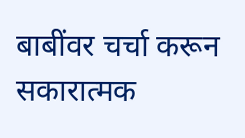बाबींवर चर्चा करून सकारात्मक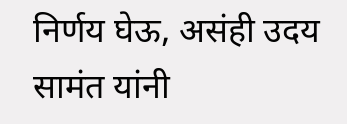निर्णय घेऊ, असंही उदय सामंत यांनी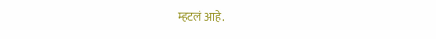म्हटलं आहे.